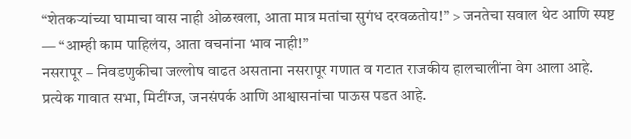“शेतकऱ्यांच्या घामाचा वास नाही ओळखला, आता मात्र मतांचा सुगंध दरवळतोय!” > जनतेचा सवाल थेट आणि स्पष्ट — “आम्ही काम पाहिलंय, आता वचनांना भाव नाही!”
नसरापूर – निवडणुकीचा जल्लोष वाढत असताना नसरापूर गणात व गटात राजकीय हालचालींना वेग आला आहे. प्रत्येक गावात सभा, मिटींग्ज, जनसंपर्क आणि आश्वासनांचा पाऊस पडत आहे.